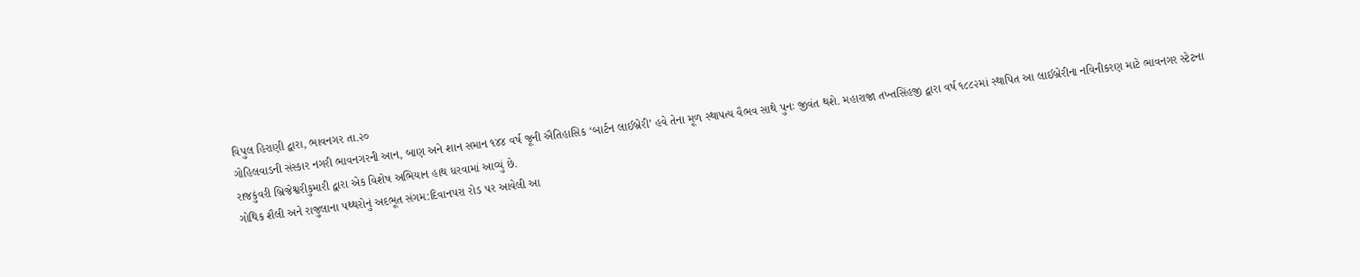વિપુલ હિરાણી દ્વારા, ભાવનગર તા.૨૦
ગોહિલવાડની સંસ્કાર નગરી ભાવનગરની આન, બાણ અને શાન સમાન ૧૪૪ વર્ષ જૂની ઐતિહાસિક ‘બાર્ટન લાઈબ્રેરી’ હવે તેના મૂળ સ્થાપત્ય વૈભવ સાથે પુનઃ જીવંત થશે. મહારાજા તખ્તસિંહજી દ્વારા વર્ષ ૧૮૮૨માં સ્થાપિત આ લાઈબ્રેરીના નવિનીકરણ માટે ભાવનગર સ્ટેટના રાજકુંવરી બ્રિજેશ્વરીકુમારી દ્વારા એક વિશેષ અભિયાન હાથ ધરવામાં આવ્યું છે.
ગોથિક શૈલી અને રાજુલાના પથ્થરોનું અદભૂત સંગમ:દિવાનપરા રોડ પર આવેલી આ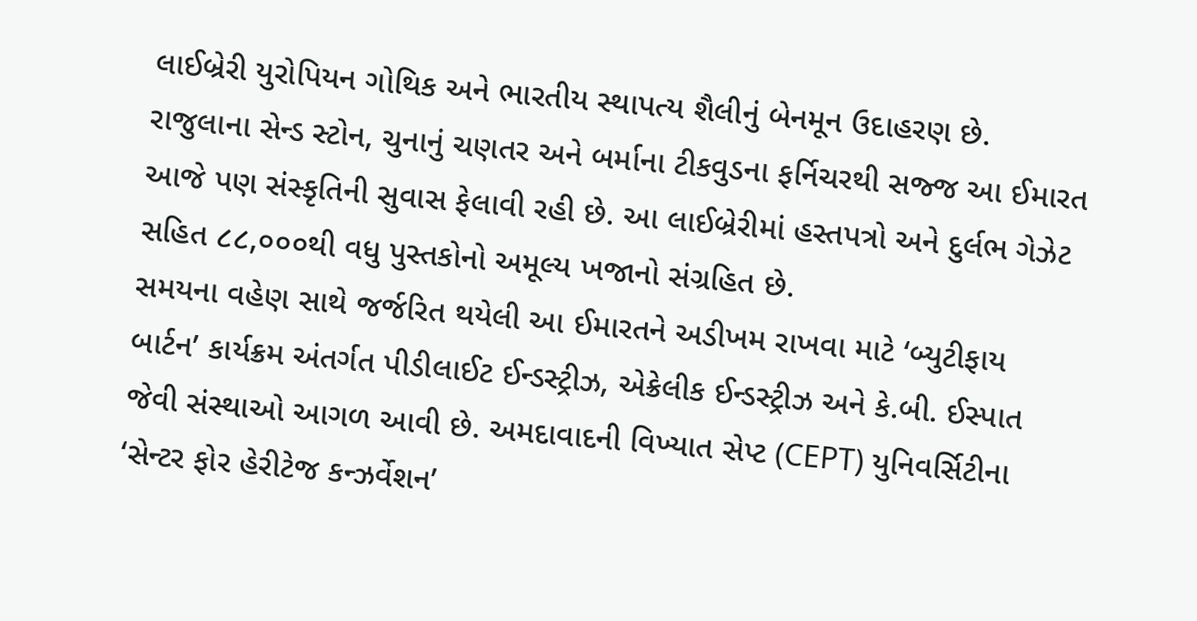લાઈબ્રેરી યુરોપિયન ગોથિક અને ભારતીય સ્થાપત્ય શૈલીનું બેનમૂન ઉદાહરણ છે. રાજુલાના સેન્ડ સ્ટોન, ચુનાનું ચણતર અને બર્માના ટીકવુડના ફર્નિચરથી સજ્જ આ ઈમારત આજે પણ સંસ્કૃતિની સુવાસ ફેલાવી રહી છે. આ લાઈબ્રેરીમાં હસ્તપત્રો અને દુર્લભ ગેઝેટ સહિત ૮૮,૦૦૦થી વધુ પુસ્તકોનો અમૂલ્ય ખજાનો સંગ્રહિત છે.
સમયના વહેણ સાથે જર્જરિત થયેલી આ ઈમારતને અડીખમ રાખવા માટે ‘બ્યુટીફાય બાર્ટન’ કાર્યક્રમ અંતર્ગત પીડીલાઈટ ઈન્ડસ્ટ્રીઝ, એક્રેલીક ઈન્ડસ્ટ્રીઝ અને કે.બી. ઈસ્પાત જેવી સંસ્થાઓ આગળ આવી છે. અમદાવાદની વિખ્યાત સેપ્ટ (CEPT) યુનિવર્સિટીના ‘સેન્ટર ફોર હેરીટેજ કન્ઝર્વેશન’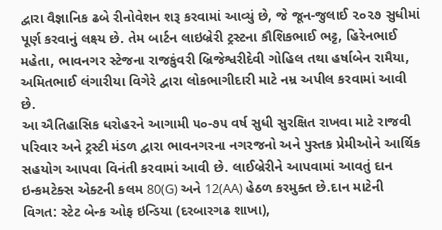દ્વારા વૈજ્ઞાનિક ઢબે રીનોવેશન શરૂ કરવામાં આવ્યું છે, જે જૂન-જુલાઈ ૨૦૨૭ સુધીમાં પૂર્ણ કરવાનું લક્ષ્ય છે. તેમ બાર્ટન લાઇબ્રેરી ટ્રસ્ટના કૌશિકભાઈ ભટ્ટ, હિરેનભાઈ મહેતા, ભાવનગર સ્ટેજના રાજકુંવરી બ્રિજેશ્વરીદેવી ગોહિલ તથા હર્ષાબેન રામૈયા, અમિતભાઈ લંગારીયા વિગેરે દ્વારા લોકભાગીદારી માટે નમ્ર અપીલ કરવામાં આવી છે.
આ ઐતિહાસિક ધરોહરને આગામી ૫૦-૭૫ વર્ષ સુધી સુરક્ષિત રાખવા માટે રાજવી પરિવાર અને ટ્રસ્ટી મંડળ દ્વારા ભાવનગરના નગરજનો અને પુસ્તક પ્રેમીઓને આર્થિક સહયોગ આપવા વિનંતી કરવામાં આવી છે. લાઈબ્રેરીને આપવામાં આવતું દાન ઇન્કમટેક્સ એક્ટની કલમ 80(G) અને 12(AA) હેઠળ કરમુક્ત છે.દાન માટેની વિગત: સ્ટેટ બેન્ક ઓફ ઇન્ડિયા (દરબારગઢ શાખા),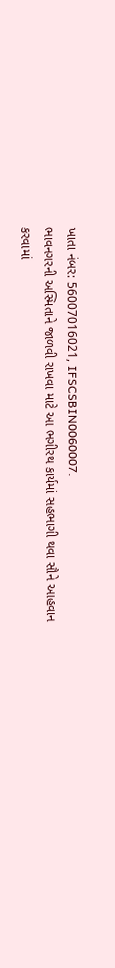ખાતા નંબર: 56007016021, IFSCSBIN0060007.
ભાવનગરની અસ્મિતાને જાળવી રાખવા માટે આ ભગીરથ કાર્યમાં સહભાગી થવા સૌને આહવાન કરવામાં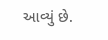આવ્યું છે.